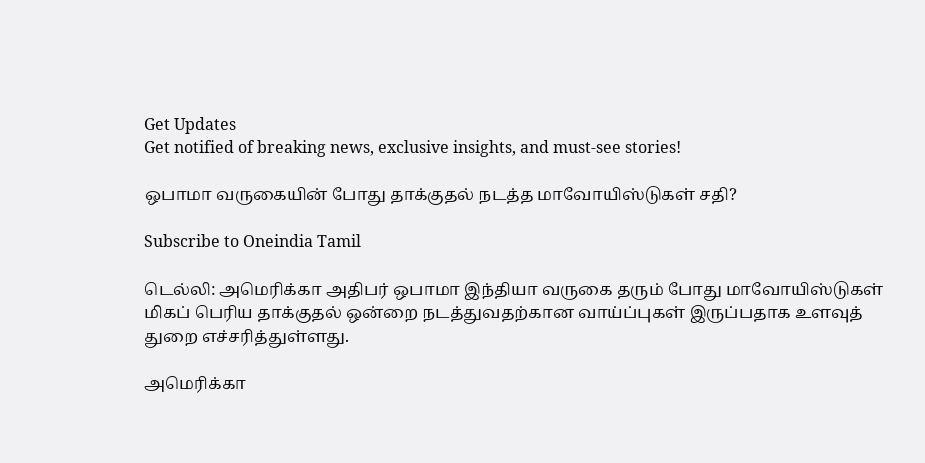Get Updates
Get notified of breaking news, exclusive insights, and must-see stories!

ஒபாமா வருகையின் போது தாக்குதல் நடத்த மாவோயிஸ்டுகள் சதி?

Subscribe to Oneindia Tamil

டெல்லி: அமெரிக்கா அதிபர் ஒபாமா இந்தியா வருகை தரும் போது மாவோயிஸ்டுகள் மிகப் பெரிய தாக்குதல் ஒன்றை நடத்துவதற்கான வாய்ப்புகள் இருப்பதாக உளவுத் துறை எச்சரித்துள்ளது.

அமெரிக்கா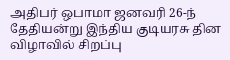அதிபர் ஒபாமா ஜனவரி 26-ந் தேதியன்று இந்திய குடியரசு தின விழாவில் சிறப்பு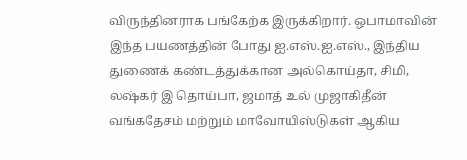விருந்தினராக பங்கேற்க இருக்கிறார். ஒபாமாவின் இந்த பயணத்தின் போது ஐ.எஸ்.ஐ.எஸ்., இந்திய துணைக் கண்டத்துக்கான அல்கொய்தா, சிமி, லஷ்கர் இ தொய்பா, ஜமாத் உல் முஜாகிதீன் வங்கதேசம் மற்றும் மாவோயிஸ்டுகள் ஆகிய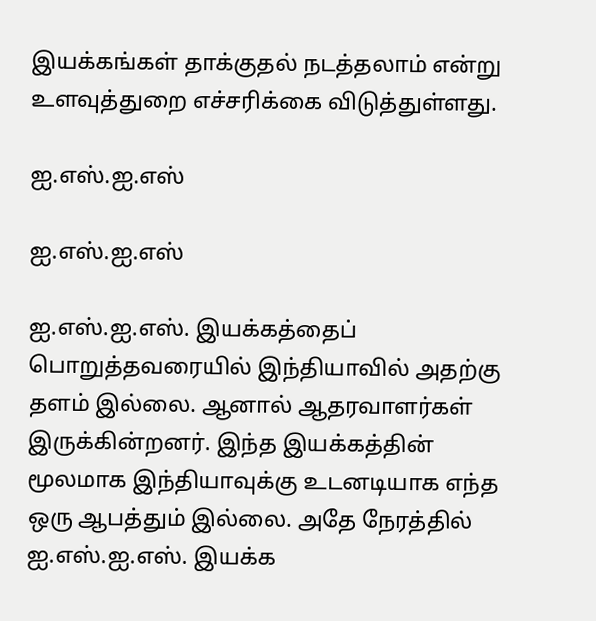இயக்கங்கள் தாக்குதல் நடத்தலாம் என்று உளவுத்துறை எச்சரிக்கை விடுத்துள்ளது.

ஐ.எஸ்.ஐ.எஸ்

ஐ.எஸ்.ஐ.எஸ்

ஐ.எஸ்.ஐ.எஸ். இயக்கத்தைப் பொறுத்தவரையில் இந்தியாவில் அதற்கு தளம் இல்லை. ஆனால் ஆதரவாளர்கள் இருக்கின்றனர். இந்த இயக்கத்தின் மூலமாக இந்தியாவுக்கு உடனடியாக எந்த ஒரு ஆபத்தும் இல்லை. அதே நேரத்தில் ஐ.எஸ்.ஐ.எஸ். இயக்க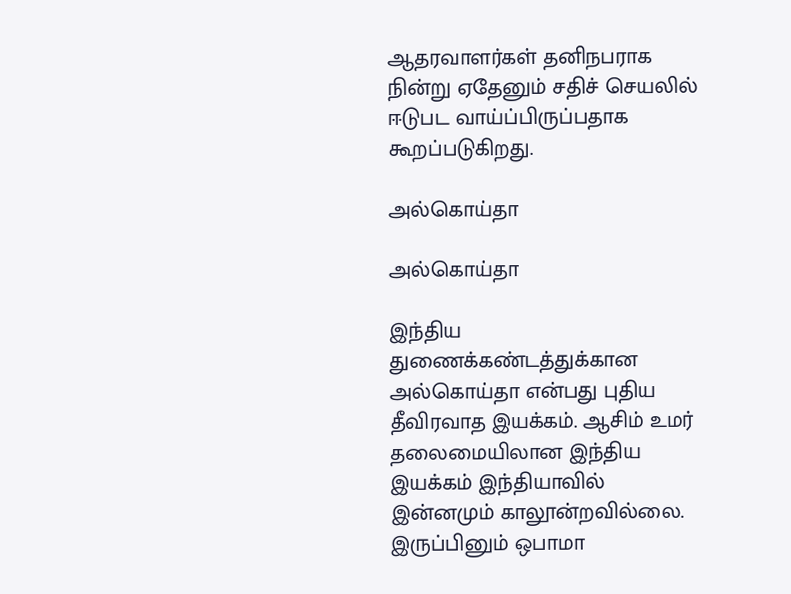ஆதரவாளர்கள் தனிநபராக நின்று ஏதேனும் சதிச் செயலில் ஈடுபட வாய்ப்பிருப்பதாக கூறப்படுகிறது.

அல்கொய்தா

அல்கொய்தா

இந்திய துணைக்கண்டத்துக்கான அல்கொய்தா என்பது புதிய தீவிரவாத இயக்கம். ஆசிம் உமர் தலைமையிலான இந்திய இயக்கம் இந்தியாவில் இன்னமும் காலூன்றவில்லை. இருப்பினும் ஒபாமா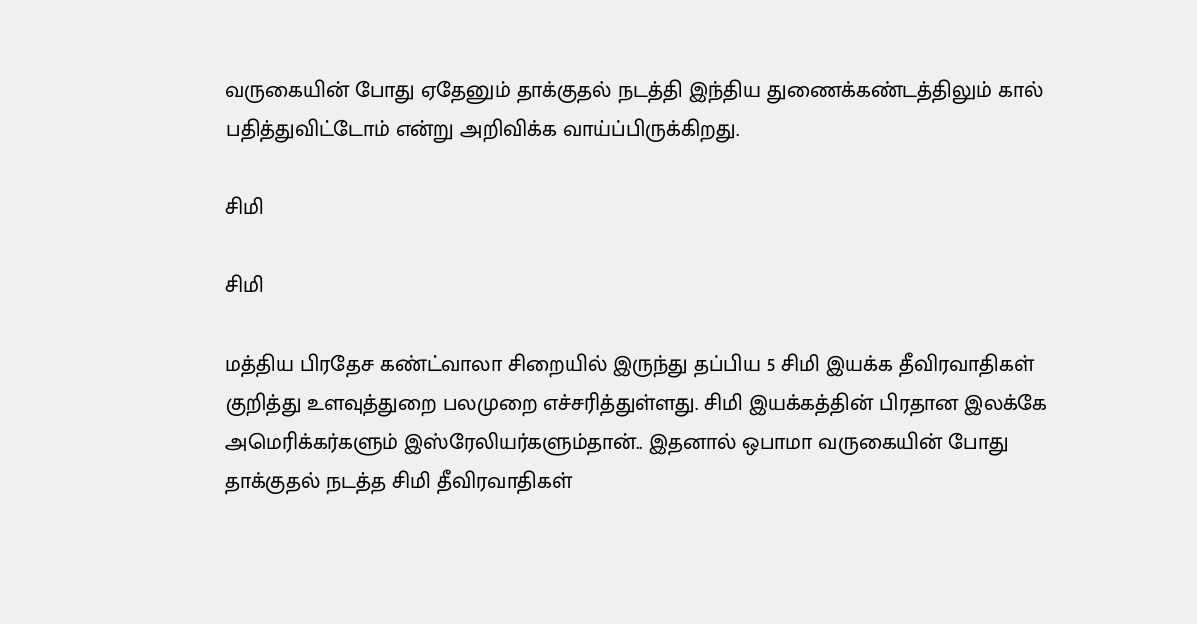வருகையின் போது ஏதேனும் தாக்குதல் நடத்தி இந்திய துணைக்கண்டத்திலும் கால் பதித்துவிட்டோம் என்று அறிவிக்க வாய்ப்பிருக்கிறது.

சிமி

சிமி

மத்திய பிரதேச கண்ட்வாலா சிறையில் இருந்து தப்பிய 5 சிமி இயக்க தீவிரவாதிகள் குறித்து உளவுத்துறை பலமுறை எச்சரித்துள்ளது. சிமி இயக்கத்தின் பிரதான இலக்கே அமெரிக்கர்களும் இஸ்ரேலியர்களும்தான்.. இதனால் ஒபாமா வருகையின் போது தாக்குதல் நடத்த சிமி தீவிரவாதிகள்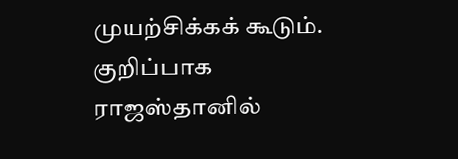முயற்சிக்கக் கூடும். குறிப்பாக ராஜஸ்தானில்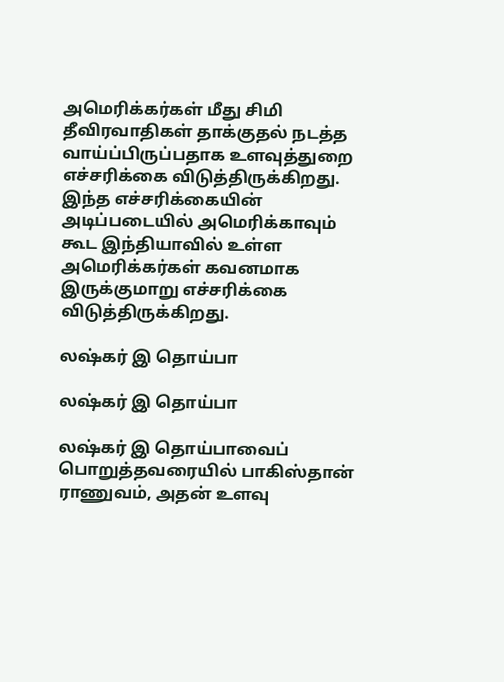அமெரிக்கர்கள் மீது சிமி தீவிரவாதிகள் தாக்குதல் நடத்த வாய்ப்பிருப்பதாக உளவுத்துறை எச்சரிக்கை விடுத்திருக்கிறது. இந்த எச்சரிக்கையின் அடிப்படையில் அமெரிக்காவும் கூட இந்தியாவில் உள்ள அமெரிக்கர்கள் கவனமாக இருக்குமாறு எச்சரிக்கை விடுத்திருக்கிறது.

லஷ்கர் இ தொய்பா

லஷ்கர் இ தொய்பா

லஷ்கர் இ தொய்பாவைப் பொறுத்தவரையில் பாகிஸ்தான் ராணுவம், அதன் உளவு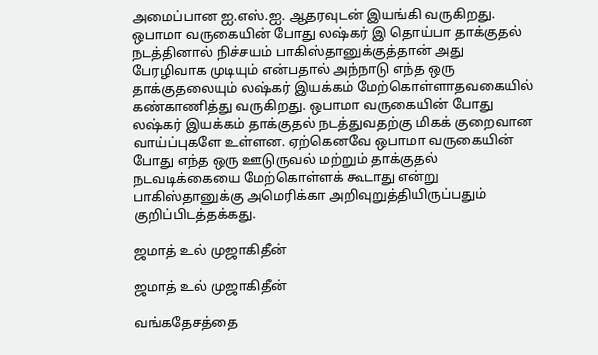அமைப்பான ஐ.எஸ்.ஐ. ஆதரவுடன் இயங்கி வருகிறது. ஒபாமா வருகையின் போது லஷ்கர் இ தொய்பா தாக்குதல் நடத்தினால் நிச்சயம் பாகிஸ்தானுக்குத்தான் அது பேரழிவாக முடியும் என்பதால் அந்நாடு எந்த ஒரு தாக்குதலையும் லஷ்கர் இயக்கம் மேற்கொள்ளாதவகையில் கண்காணித்து வருகிறது. ஒபாமா வருகையின் போது லஷ்கர் இயக்கம் தாக்குதல் நடத்துவதற்கு மிகக் குறைவான வாய்ப்புகளே உள்ளன. ஏற்கெனவே ஒபாமா வருகையின் போது எந்த ஒரு ஊடுருவல் மற்றும் தாக்குதல் நடவடிக்கையை மேற்கொள்ளக் கூடாது என்று பாகிஸ்தானுக்கு அமெரிக்கா அறிவுறுத்தியிருப்பதும் குறிப்பிடத்தக்கது.

ஜமாத் உல் முஜாகிதீன்

ஜமாத் உல் முஜாகிதீன்

வங்கதேசத்தை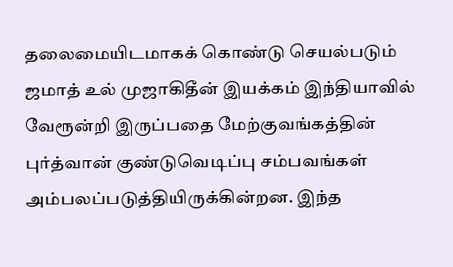தலைமையிடமாகக் கொண்டு செயல்படும் ஜமாத் உல் முஜாகிதீன் இயக்கம் இந்தியாவில் வேரூன்றி இருப்பதை மேற்குவங்கத்தின் புர்த்வான் குண்டுவெடிப்பு சம்பவங்கள் அம்பலப்படுத்தியிருக்கின்றன. இந்த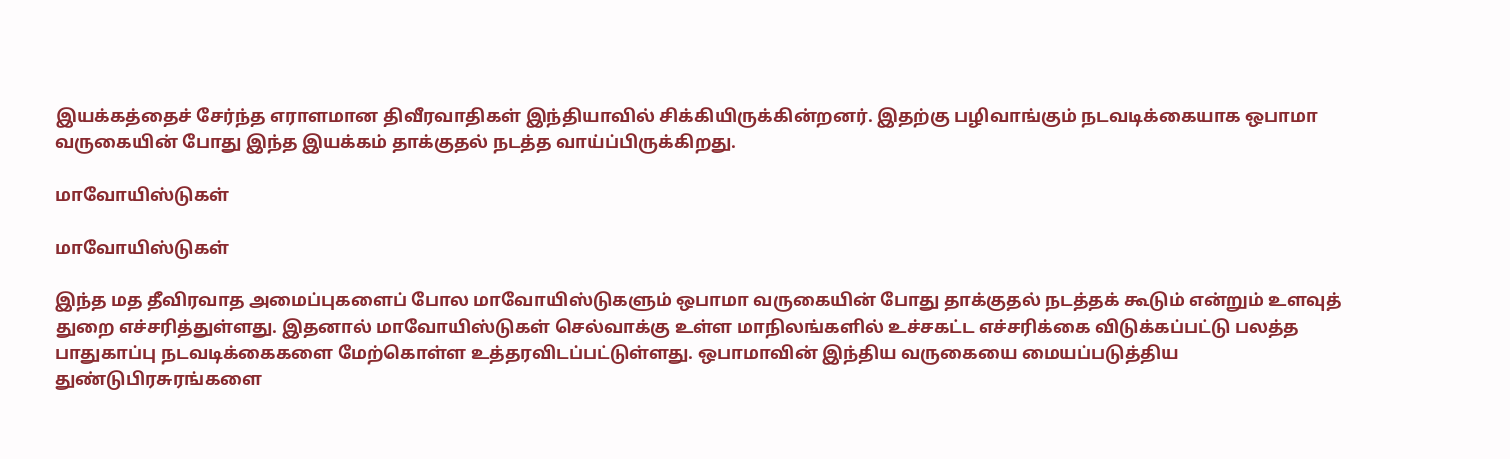இயக்கத்தைச் சேர்ந்த எராளமான திவீரவாதிகள் இந்தியாவில் சிக்கியிருக்கின்றனர். இதற்கு பழிவாங்கும் நடவடிக்கையாக ஒபாமா வருகையின் போது இந்த இயக்கம் தாக்குதல் நடத்த வாய்ப்பிருக்கிறது.

மாவோயிஸ்டுகள்

மாவோயிஸ்டுகள்

இந்த மத தீவிரவாத அமைப்புகளைப் போல மாவோயிஸ்டுகளும் ஒபாமா வருகையின் போது தாக்குதல் நடத்தக் கூடும் என்றும் உளவுத் துறை எச்சரித்துள்ளது. இதனால் மாவோயிஸ்டுகள் செல்வாக்கு உள்ள மாநிலங்களில் உச்சகட்ட எச்சரிக்கை விடுக்கப்பட்டு பலத்த பாதுகாப்பு நடவடிக்கைகளை மேற்கொள்ள உத்தரவிடப்பட்டுள்ளது. ஒபாமாவின் இந்திய வருகையை மையப்படுத்திய துண்டுபிரசுரங்களை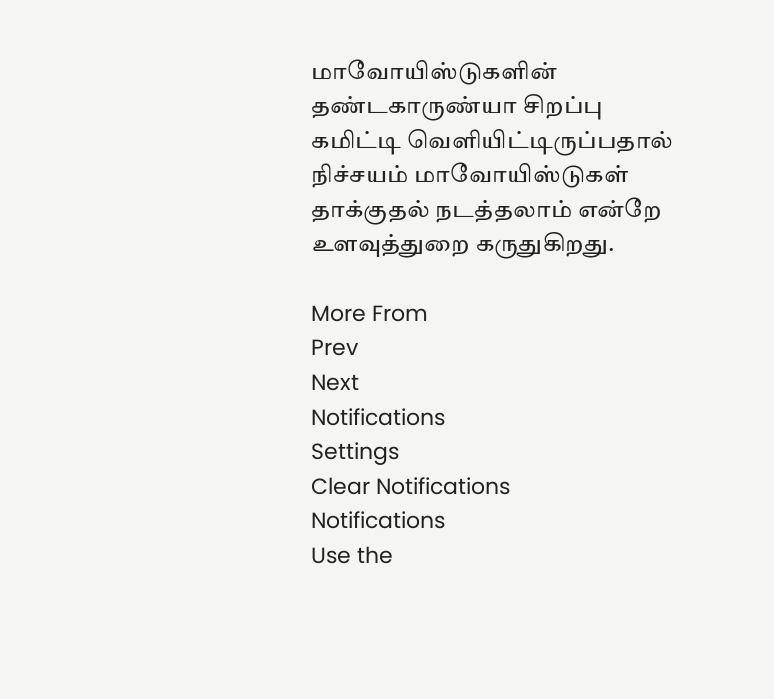மாவோயிஸ்டுகளின் தண்டகாருண்யா சிறப்பு கமிட்டி வெளியிட்டிருப்பதால் நிச்சயம் மாவோயிஸ்டுகள் தாக்குதல் நடத்தலாம் என்றே உளவுத்துறை கருதுகிறது.

More From
Prev
Next
Notifications
Settings
Clear Notifications
Notifications
Use the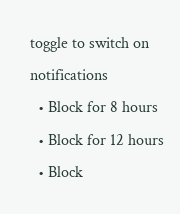toggle to switch on notifications
  • Block for 8 hours
  • Block for 12 hours
  • Block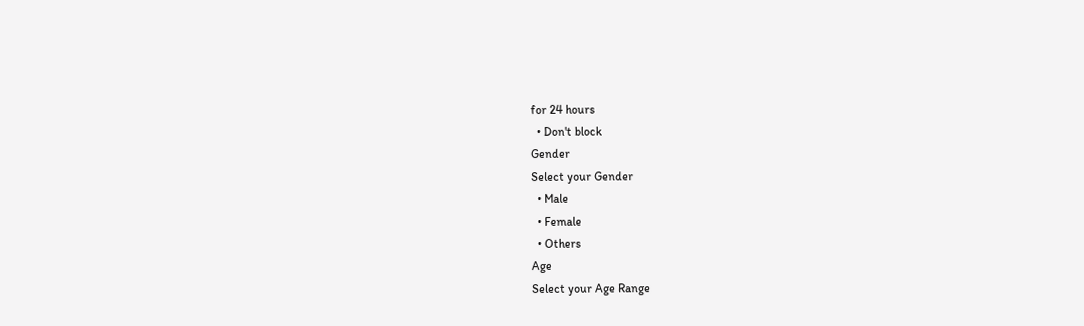for 24 hours
  • Don't block
Gender
Select your Gender
  • Male
  • Female
  • Others
Age
Select your Age Range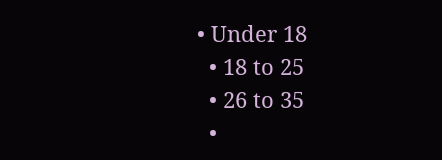• Under 18
  • 18 to 25
  • 26 to 35
  •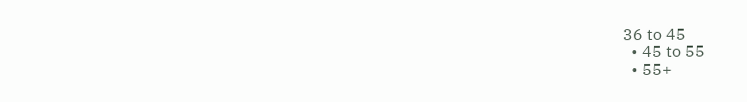36 to 45
  • 45 to 55
  • 55+